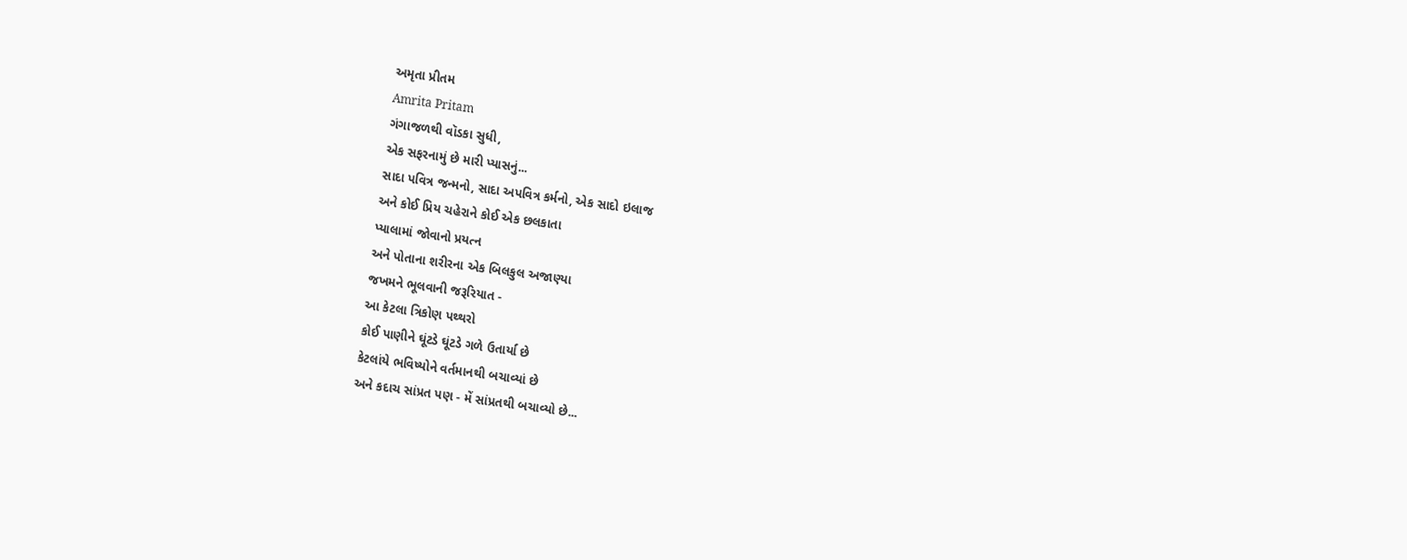અમૃતા પ્રીતમ
Amrita Pritam
ગંગાજળથી વૉડકા સુધી,
એક સફરનામું છે મારી પ્યાસનું...
સાદા પવિત્ર જન્મનો, સાદા અપવિત્ર કર્મનો, એક સાદો ઇલાજ
અને કોઈ પ્રિય ચહેરાને કોઈ એક છલકાતા
પ્યાલામાં જોવાનો પ્રયત્ન
અને પોતાના શરીરના એક બિલકુલ અજાણ્યા
જખમને ભૂલવાની જરૂરિયાત -
આ કેટલા ત્રિકોણ પથ્થરો
કોઈ પાણીને ઘૂંટડે ઘૂંટડે ગળે ઉતાર્યા છે
કેટલાંયે ભવિષ્યોને વર્તમાનથી બચાવ્યાં છે
અને કદાચ સાંપ્રત પણ - મેં સાંપ્રતથી બચાવ્યો છે...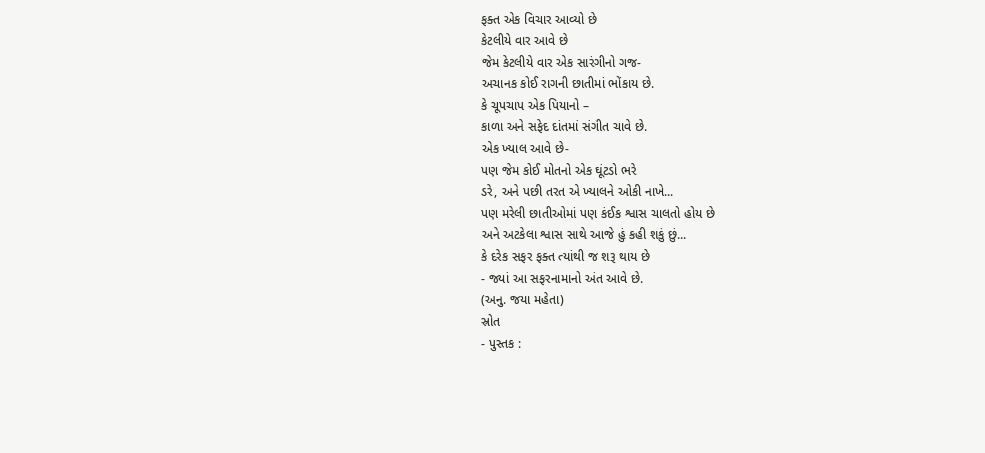ફક્ત એક વિચાર આવ્યો છે
કેટલીયે વાર આવે છે
જેમ કેટલીયે વાર એક સારંગીનો ગજ-
અચાનક કોઈ રાગની છાતીમાં ભોંકાય છે.
કે ચૂપચાપ એક પિયાનો –
કાળા અને સફેદ દાંતમાં સંગીત ચાવે છે.
એક ખ્યાલ આવે છે-
પણ જેમ કોઈ મોતનો એક ઘૂંટડો ભરે
ડરે, અને પછી તરત એ ખ્યાલને ઓકી નાખે...
પણ મરેલી છાતીઓમાં પણ કંઈક શ્વાસ ચાલતો હોય છે
અને અટકેલા શ્વાસ સાથે આજે હું કહી શકું છું...
કે દરેક સફર ફક્ત ત્યાંથી જ શરૂ થાય છે
- જ્યાં આ સફરનામાનો અંત આવે છે.
(અનુ. જયા મહેતા)
સ્રોત
- પુસ્તક :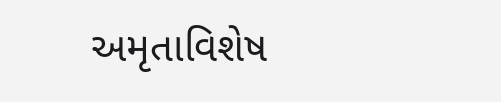અમૃતાવિશેષ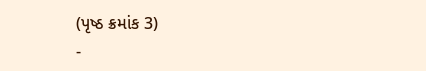(પૃષ્ઠ ક્રમાંક 3)
-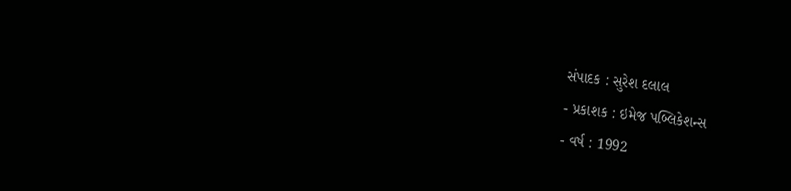સંપાદક : સુરેશ દલાલ
- પ્રકાશક : ઇમેજ પબ્લિકેશન્સ
- વર્ષ : 1992